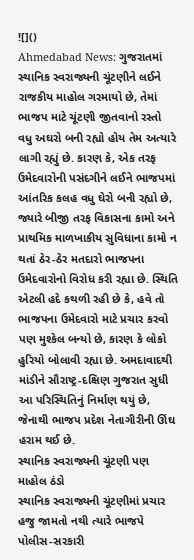![]()
Ahmedabad News: ગુજરાતમાં સ્થાનિક સ્વરાજ્યની ચૂંટણીને લઈને રાજકીય માહોલ ગરમાયો છે, તેમાં ભાજપ માટે ચૂંટણી જીતવાનો રસ્તો વધુ અઘરો બની રહ્યો હોય તેમ અત્યારે લાગી રહ્યું છે. કારણ કે, એક તરફ ઉમેદવારોની પસંદગીને લઈને ભાજપમાં આંતરિક કલહ વધુ ઘેરો બની રહ્યો છે, જ્યારે બીજી તરફ વિકાસના કામો અને પ્રાથમિક માળખાકીય સુવિધાના કામો ન થતાં ઠેર-ઠેર મતદારો ભાજપના ઉમેદવારોનો વિરોધ કરી રહ્યા છે. સ્થિતિ એટલી હદે કથળી રહી છે કે, હવે તો ભાજપના ઉમેદવારો માટે પ્રચાર કરવો પણ મુશ્કેલ બન્યો છે, કારણ કે લોકો હુરિયો બોલાવી રહ્યા છે. અમદાવાદથી માંડીને સૌરાષ્ટ્ર-દક્ષિણ ગુજરાત સુધી આ પરિસ્થિતિનું નિર્માણ થયું છે, જેનાથી ભાજપ પ્રદેશ નેતાગીરીની ઊંઘ હરામ થઈ છે.
સ્થાનિક સ્વરાજ્યની ચૂંટણી પણ માહોલ ઠંડો
સ્થાનિક સ્વરાજ્યની ચૂંટણીમાં પ્રચાર હજુ જામતો નથી ત્યારે ભાજપે પોલીસ-સરકારી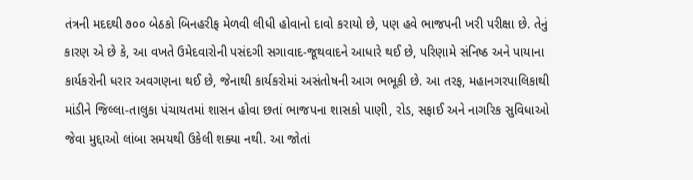તંત્રની મદદથી ૭૦૦ બેઠકો બિનહરીફ મેળવી લીધી હોવાનો દાવો કરાયો છે, પણ હવે ભાજપની ખરી પરીક્ષા છે. તેનું કારણ એ છે કે, આ વખતે ઉમેદવારોની પસંદગી સગાવાદ-જૂથવાદને આધારે થઈ છે, પરિણામે સંનિષ્ઠ અને પાયાના કાર્યકરોની ધરાર અવગણના થઈ છે, જેનાથી કાર્યકરોમાં અસંતોષની આગ ભભૂકી છે. આ તરફ, મહાનગરપાલિકાથી માંડીને જિલ્લા-તાલુકા પંચાયતમાં શાસન હોવા છતાં ભાજપના શાસકો પાણી, રોડ, સફાઈ અને નાગરિક સુવિધાઓ જેવા મુદ્દાઓ લાંબા સમયથી ઉકેલી શક્યા નથી. આ જોતાં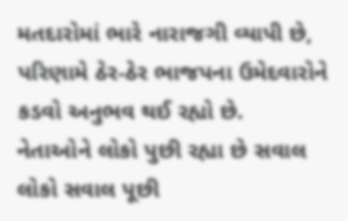મતદારોમાં ભારે નારાજગી વ્યાપી છે, પરિણામે ઠેર-ઠેર ભાજપના ઉમેદવારોને કડવો અનુભવ થઈ રહ્યો છે.
નેતાઓને લોકો પુછી રહ્યા છે સવાલ
લોકો સવાલ પૂછી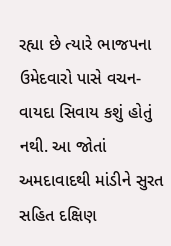રહ્યા છે ત્યારે ભાજપના ઉમેદવારો પાસે વચન-વાયદા સિવાય કશું હોતું નથી. આ જોતાં અમદાવાદથી માંડીને સુરત સહિત દક્ષિણ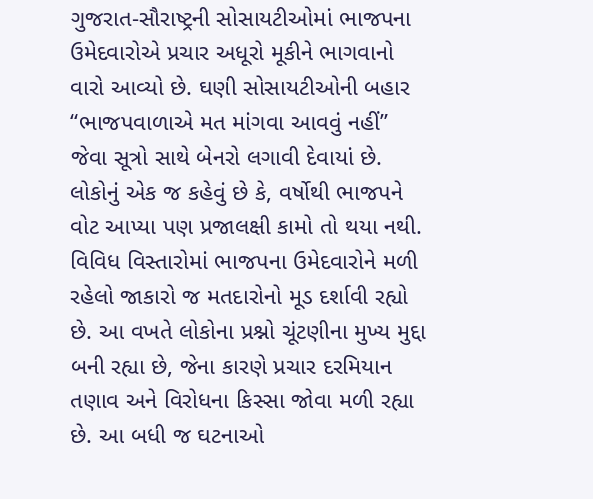ગુજરાત-સૌરાષ્ટ્રની સોસાયટીઓમાં ભાજપના ઉમેદવારોએ પ્રચાર અધૂરો મૂકીને ભાગવાનો વારો આવ્યો છે. ઘણી સોસાયટીઓની બહાર “ભાજપવાળાએ મત માંગવા આવવું નહીં” જેવા સૂત્રો સાથે બેનરો લગાવી દેવાયાં છે. લોકોનું એક જ કહેવું છે કે, વર્ષોથી ભાજપને વોટ આપ્યા પણ પ્રજાલક્ષી કામો તો થયા નથી. વિવિધ વિસ્તારોમાં ભાજપના ઉમેદવારોને મળી રહેલો જાકારો જ મતદારોનો મૂડ દર્શાવી રહ્યો છે. આ વખતે લોકોના પ્રશ્નો ચૂંટણીના મુખ્ય મુદ્દા બની રહ્યા છે, જેના કારણે પ્રચાર દરમિયાન તણાવ અને વિરોધના કિસ્સા જોવા મળી રહ્યા છે. આ બધી જ ઘટનાઓ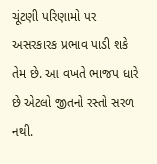ચૂંટણી પરિણામો પર અસરકારક પ્રભાવ પાડી શકે તેમ છે. આ વખતે ભાજપ ધારે છે એટલો જીતનો રસ્તો સરળ નથી.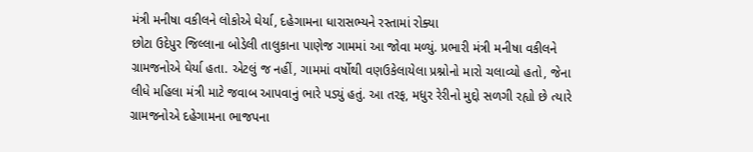મંત્રી મનીષા વકીલને લોકોએ ઘેર્યા, દહેગામના ધારાસભ્યને રસ્તામાં રોક્યા
છોટા ઉદેપુર જિલ્લાના બોડેલી તાલુકાના પાણેજ ગામમાં આ જોવા મળ્યું. પ્રભારી મંત્રી મનીષા વકીલને ગ્રામજનોએ ઘેર્યા હતા. એટલું જ નહીં, ગામમાં વર્ષોથી વણઉકેલાયેલા પ્રશ્નોનો મારો ચલાવ્યો હતો, જેના લીધે મહિલા મંત્રી માટે જવાબ આપવાનું ભારે પડ્યું હતું. આ તરફ, મધુર રેરીનો મુદ્દો સળગી રહ્યો છે ત્યારે ગ્રામજનોએ દહેગામના ભાજપના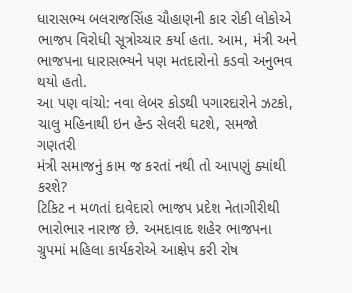ધારાસભ્ય બલરાજસિંહ ચૌહાણની કાર રોકી લોકોએ ભાજપ વિરોધી સૂત્રોચ્ચાર કર્યા હતા. આમ, મંત્રી અને ભાજપના ધારાસભ્યને પણ મતદારોનો કડવો અનુભવ થયો હતો.
આ પણ વાંચો: નવા લેબર કોડથી પગારદારોને ઝટકો, ચાલુ મહિનાથી ઇન હેન્ડ સેલરી ઘટશે, સમજો ગણતરી
મંત્રી સમાજનું કામ જ કરતાં નથી તો આપણું ક્યાંથી કરશે?
ટિકિટ ન મળતાં દાવેદારો ભાજપ પ્રદેશ નેતાગીરીથી ભારોભાર નારાજ છે. અમદાવાદ શહેર ભાજપના ગ્રુપમાં મહિલા કાર્યકરોએ આક્ષેપ કરી રોષ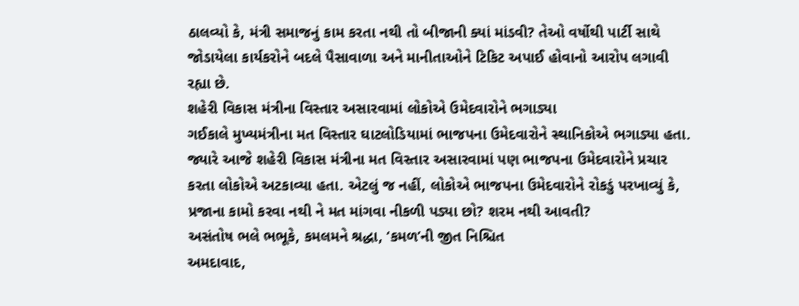ઠાલવ્યો કે, મંત્રી સમાજનું કામ કરતા નથી તો બીજાની ક્યાં માંડવી? તેઓ વર્ષોથી પાર્ટી સાથે જોડાયેલા કાર્યકરોને બદલે પૈસાવાળા અને માનીતાઓને ટિકિટ અપાઈ હોવાનો આરોપ લગાવી રહ્યા છે.
શહેરી વિકાસ મંત્રીના વિસ્તાર અસારવામાં લોકોએ ઉમેદવારોને ભગાડ્યા
ગઈકાલે મુખ્યમંત્રીના મત વિસ્તાર ઘાટલોડિયામાં ભાજપના ઉમેદવારોને સ્થાનિકોએ ભગાડ્યા હતા. જ્યારે આજે શહેરી વિકાસ મંત્રીના મત વિસ્તાર અસારવામાં પણ ભાજપના ઉમેદવારોને પ્રચાર કરતા લોકોએ અટકાવ્યા હતા. એટલું જ નહીં, લોકોએ ભાજપના ઉમેદવારોને રોકડું પરખાવ્યું કે, પ્રજાના કામો કરવા નથી ને મત માંગવા નીકળી પડ્યા છો? શરમ નથી આવતી?
અસંતોષ ભલે ભભૂકે, કમલમને શ્રદ્ધા, ‘કમળ’ની જીત નિશ્ચિત
અમદાવાદ,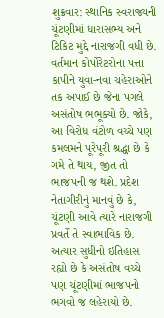શુક્રવાર: સ્થાનિક સ્વરાજ્યની ચૂંટણીમાં ધારાસભ્ય અને ટિકિટ મુદ્દે નારાજગી વધી છે. વર્તમાન કોર્પોરેટરોના પત્તા કાપીને યુવા-નવા ચહેરાઓને તક અપાઈ છે જેના પગલે અસંતોષ ભભૂક્યો છે. જોકે, આ વિરોધ વંટોળ વચ્ચે પણ કમલમને પૂરેપૂરી શ્રદ્ધા છે કે ગમે તે થાય, જીત તો ભાજપની જ થશે. પ્રદેશ નેતાગીરીનું માનવું છે કે, ચૂંટણી આવે ત્યારે નારાજગી પ્રવર્તે તે સ્વાભાવિક છે. અત્યાર સુધીનો ઇતિહાસ રહ્યો છે કે અસંતોષ વચ્ચે પણ ચૂંટણીમાં ભાજપનો ભગવો જ લહેરાયો છે.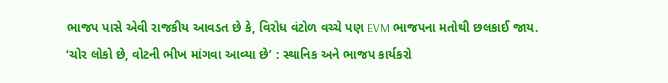ભાજપ પાસે એવી રાજકીય આવડત છે કે, વિરોધ વંટોળ વચ્ચે પણ EVM ભાજપના મતોથી છલકાઈ જાય.
‘ચોર લોકો છે, વોટની ભીખ માંગવા આવ્યા છે’ : સ્થાનિક અને ભાજપ કાર્યકરો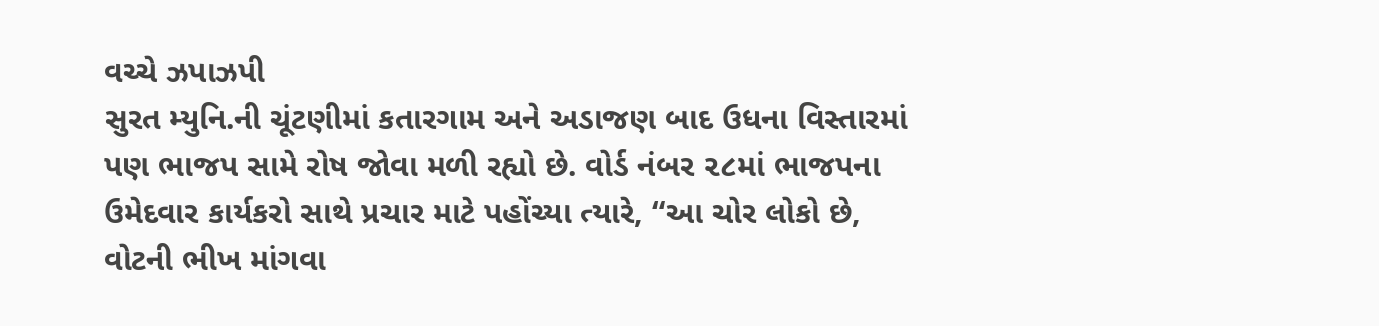વચ્ચે ઝપાઝપી
સુરત મ્યુનિ.ની ચૂંટણીમાં કતારગામ અને અડાજણ બાદ ઉધના વિસ્તારમાં પણ ભાજપ સામે રોષ જોવા મળી રહ્યો છે. વોર્ડ નંબર ૨૮માં ભાજપના ઉમેદવાર કાર્યકરો સાથે પ્રચાર માટે પહોંચ્યા ત્યારે, “આ ચોર લોકો છે, વોટની ભીખ માંગવા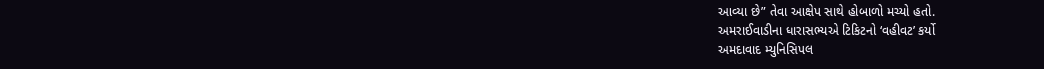આવ્યા છે” તેવા આક્ષેપ સાથે હોબાળો મચ્યો હતો.
અમરાઈવાડીના ધારાસભ્યએ ટિકિટનો ‘વહીવટ’ કર્યો
અમદાવાદ મ્યુનિસિપલ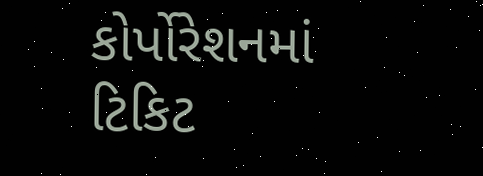કોર્પોરેશનમાં ટિકિટ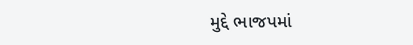મુદ્દે ભાજપમાં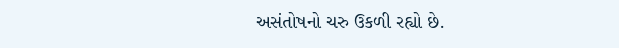અસંતોષનો ચરુ ઉકળી રહ્યો છે.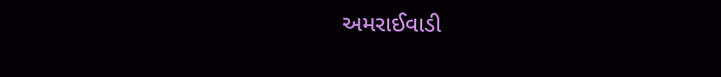અમરાઈવાડી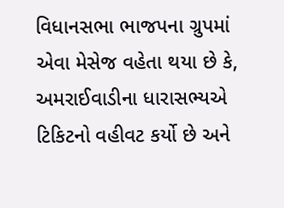વિધાનસભા ભાજપના ગ્રુપમાં એવા મેસેજ વહેતા થયા છે કે, અમરાઈવાડીના ધારાસભ્યએ ટિકિટનો વહીવટ કર્યો છે અને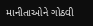માનીતાઓને ગોઠવી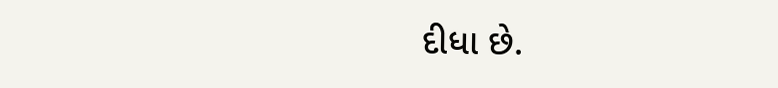દીધા છે.